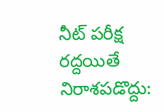నీట్ పరీక్ష రద్దయితే నిరాశపడొద్దు: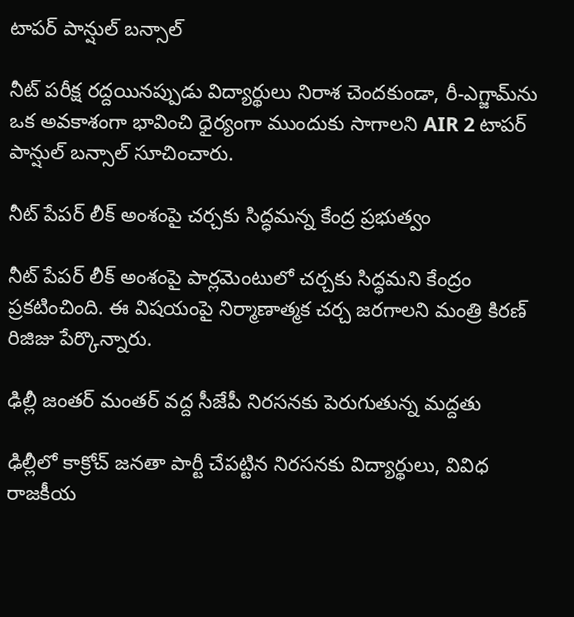టాపర్ పాన్షుల్ బన్సాల్

నీట్ పరీక్ష రద్దయినప్పుడు విద్యార్థులు నిరాశ చెందకుండా, రీ-ఎగ్జామ్‌ను ఒక అవకాశంగా భావించి ధైర్యంగా ముందుకు సాగాలని AIR 2 టాపర్ పాన్షుల్ బన్సాల్ సూచించారు.

నీట్ పేపర్ లీక్ అంశంపై చర్చకు సిద్ధమన్న కేంద్ర ప్రభుత్వం

నీట్ పేపర్ లీక్ అంశంపై పార్లమెంటులో చర్చకు సిద్ధమని కేంద్రం ప్రకటించింది. ఈ విషయంపై నిర్మాణాత్మక చర్చ జరగాలని మంత్రి కిరణ్ రిజిజు పేర్కొన్నారు.

ఢిల్లీ జంతర్ మంతర్ వద్ద సీజేపీ నిరసనకు పెరుగుతున్న మద్దతు

ఢిల్లీలో కాక్రోచ్ జనతా పార్టీ చేపట్టిన నిరసనకు విద్యార్థులు, వివిధ రాజకీయ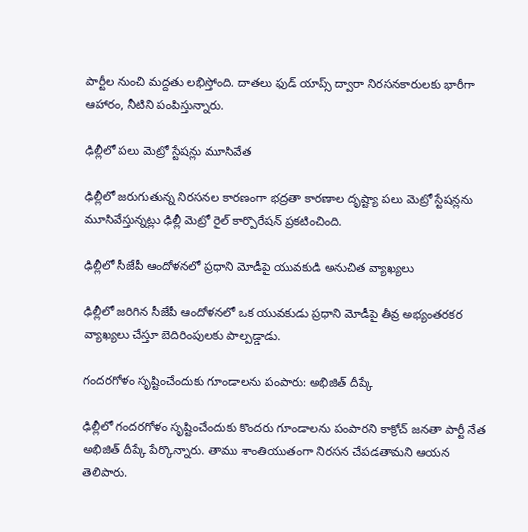పార్టీల నుంచి మద్దతు లభిస్తోంది. దాతలు ఫుడ్ యాప్స్ ద్వారా నిరసనకారులకు భారీగా ఆహారం, నీటిని పంపిస్తున్నారు.

ఢిల్లీలో పలు మెట్రో స్టేషన్లు మూసివేత

ఢిల్లీలో జరుగుతున్న నిరసనల కారణంగా భద్రతా కారణాల దృష్ట్యా పలు మెట్రో స్టేషన్లను మూసివేస్తున్నట్లు ఢిల్లీ మెట్రో రైల్ కార్పొరేషన్ ప్రకటించింది.

ఢిల్లీలో సీజేపీ ఆందోళనలో ప్రధాని మోడీపై యువకుడి అనుచిత వ్యాఖ్యలు

ఢిల్లీలో జరిగిన సీజేపీ ఆందోళనలో ఒక యువకుడు ప్రధాని మోడీపై తీవ్ర అభ్యంతరకర వ్యాఖ్యలు చేస్తూ బెదిరింపులకు పాల్పడ్డాడు.

గందరగోళం సృష్టించేందుకు గూండాలను పంపారు: అభిజిత్ దీప్కే

ఢిల్లీలో గందరగోళం సృష్టించేందుకు కొందరు గూండాలను పంపారని కాక్రోచ్ జనతా పార్టీ నేత అభిజిత్ దీప్కే పేర్కొన్నారు. తాము శాంతియుతంగా నిరసన చేపడతామని ఆయన తెలిపారు.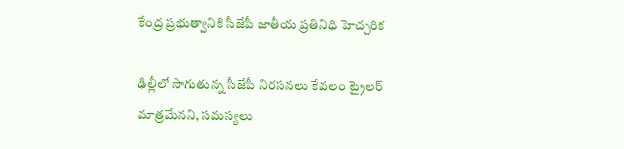కేంద్ర ప్రభుత్వానికి సీజేపీ జాతీయ ప్రతినిధి హెచ్చరిక

ఢిల్లీలో సాగుతున్న సీజేపీ నిరసనలు కేవలం ట్రైలర్ మాత్రమేనని, సమస్యలు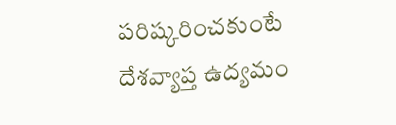పరిష్కరించకుంటే దేశవ్యాప్త ఉద్యమం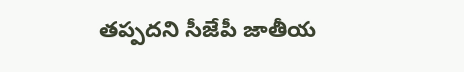తప్పదని సీజేపీ జాతీయ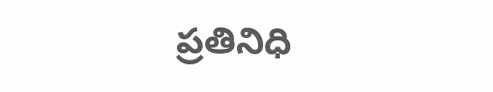ప్రతినిధి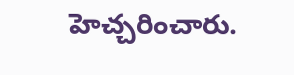హెచ్చరించారు.